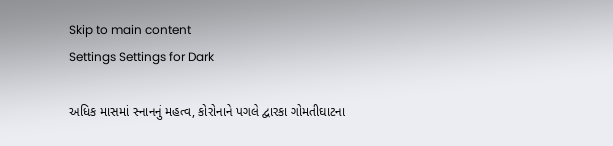Skip to main content
Settings Settings for Dark

અધિક માસમાં સ્નાનનું મહત્વ, કોરોનાને પગલે દ્વારકા ગોમતીઘાટના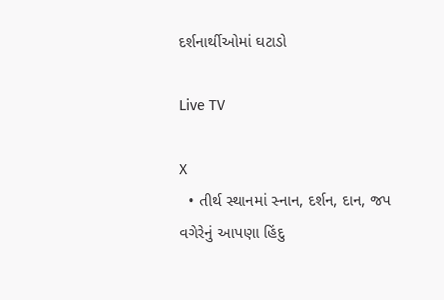દર્શનાર્થીઓમાં ઘટાડો

Live TV

X
  • તીર્થ સ્થાનમાં સ્નાન, દર્શન, દાન, જપ વગેરેનું આપણા હિંદુ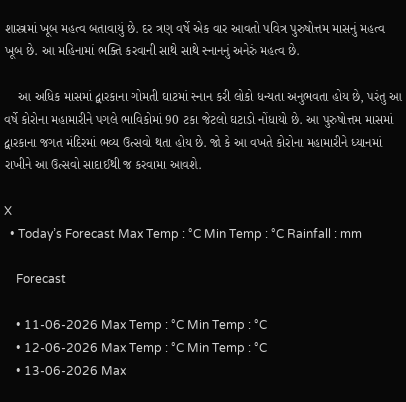શાસ્ત્રમાં ખૂબ મહત્વ બતાવાયું છે. દર ત્રણ વર્ષે એક વાર આવતો પવિત્ર પુરુષોત્તમ માસનું મહત્વ ખૂબ છે. આ મહિનામાં ભક્તિ કરવાની સાથે સાથે સ્નાનનું અનેરું મહત્વ છે.

    આ અધિક માસમાં દ્વારકાના ગોમતી ઘાટમાં સ્નાન કરી લોકો ધન્યતા અનુભવતા હોય છે, પરંતુ આ વર્ષે કોરોના મહામારીને પગલે ભાવિકોમાં 90 ટકા જેટલો ઘટાડો નોંધાયો છે. આ પુરુષોત્તમ માસમાં દ્વારકાના જગત મંદિરમાં ભવ્ય ઉત્સવો થતા હોય છે. જો કે આ વખતે કોરોના મહામારીને ધ્યાનમાં રાખીને આ ઉત્સવો સાદાઈથી જ કરવામા આવશે.

X
  • Today’s Forecast Max Temp : °C Min Temp : °C Rainfall : mm

    Forecast

    • 11-06-2026 Max Temp : °C Min Temp : °C
    • 12-06-2026 Max Temp : °C Min Temp : °C
    • 13-06-2026 Max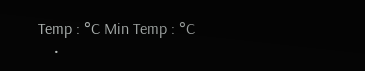Temp : °C Min Temp : °C
    •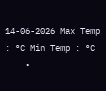14-06-2026 Max Temp : °C Min Temp : °C
    •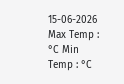15-06-2026 Max Temp : °C Min Temp : °C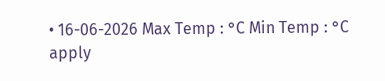• 16-06-2026 Max Temp : °C Min Temp : °C
apply